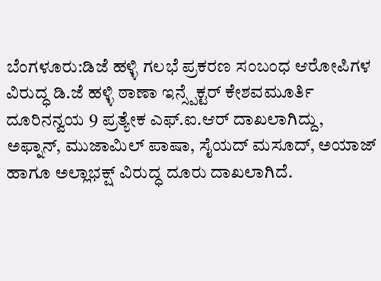ಬೆಂಗಳೂರು:ಡಿಜೆ ಹಳ್ಳಿ ಗಲಭೆ ಪ್ರಕರಣ ಸಂಬಂಧ ಆರೋಪಿಗಳ ವಿರುದ್ಧ ಡಿ.ಜೆ ಹಳ್ಳಿ ಠಾಣಾ ಇನ್ಸ್ಪೆಕ್ಟರ್ ಕೇಶವಮೂರ್ತಿ ದೂರಿನನ್ವಯ 9 ಪ್ರತ್ಯೇಕ ಎಫ್.ಐ.ಆರ್ ದಾಖಲಾಗಿದ್ದು, ಅಫ್ನಾನ್, ಮುಜಾಮಿಲ್ ಪಾಷಾ, ಸೈಯದ್ ಮಸೂದ್, ಅಯಾಜ್ ಹಾಗೂ ಅಲ್ಲಾಭಕ್ಷ್ ವಿರುದ್ಧ ದೂರು ದಾಖಲಾಗಿದೆ.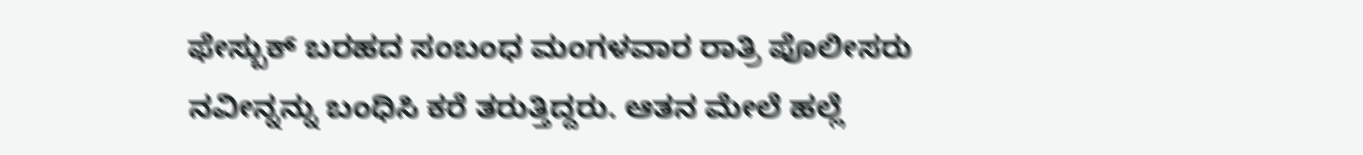ಫೇಸ್ಬುಕ್ ಬರಹದ ಸಂಬಂಧ ಮಂಗಳವಾರ ರಾತ್ರಿ ಪೊಲೀಸರು ನವೀನ್ನನ್ನು ಬಂಧಿಸಿ ಕರೆ ತರುತ್ತಿದ್ದರು. ಆತನ ಮೇಲೆ ಹಲ್ಲೆ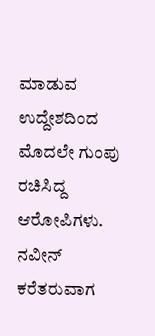ಮಾಡುವ ಉದ್ದೇಶದಿಂದ ಮೊದಲೇ ಗುಂಪು ರಚಿಸಿದ್ದ ಆರೋಪಿಗಳು. ನವೀನ್ ಕರೆತರುವಾಗ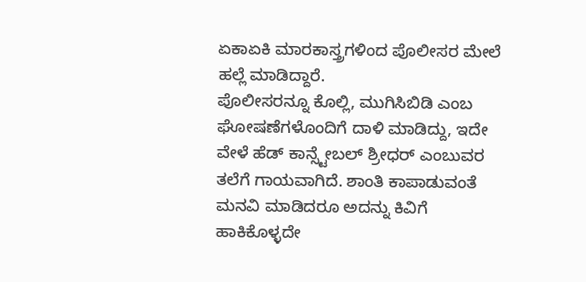ಏಕಾಏಕಿ ಮಾರಕಾಸ್ತ್ರಗಳಿಂದ ಪೊಲೀಸರ ಮೇಲೆ ಹಲ್ಲೆ ಮಾಡಿದ್ದಾರೆ.
ಪೊಲೀಸರನ್ನೂ ಕೊಲ್ಲಿ, ಮುಗಿಸಿಬಿಡಿ ಎಂಬ ಘೋಷಣೆಗಳೊಂದಿಗೆ ದಾಳಿ ಮಾಡಿದ್ದು, ಇದೇ ವೇಳೆ ಹೆಡ್ ಕಾನ್ಸ್ಟೇಬಲ್ ಶ್ರೀಧರ್ ಎಂಬುವರ ತಲೆಗೆ ಗಾಯವಾಗಿದೆ. ಶಾಂತಿ ಕಾಪಾಡುವಂತೆ ಮನವಿ ಮಾಡಿದರೂ ಅದನ್ನು ಕಿವಿಗೆ ಹಾಕಿಕೊಳ್ಳದೇ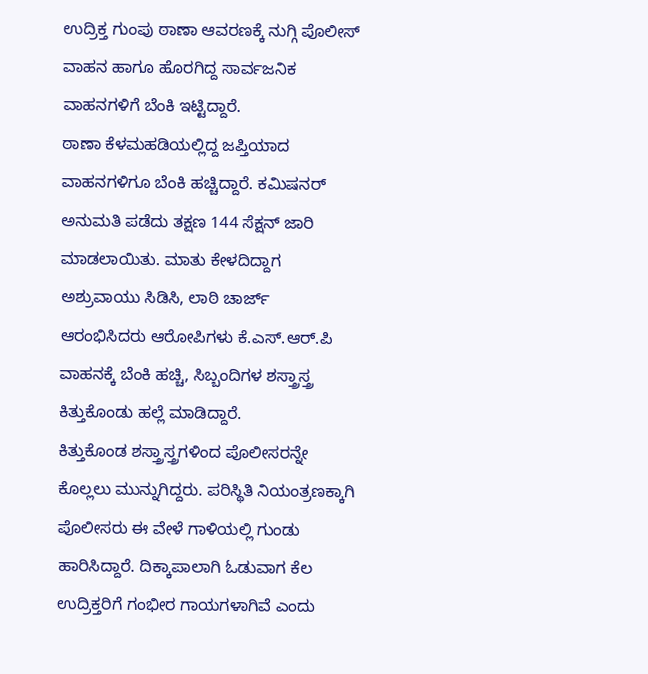ಉದ್ರಿಕ್ತ ಗುಂಪು ಠಾಣಾ ಆವರಣಕ್ಕೆ ನುಗ್ಗಿ ಪೊಲೀಸ್ ವಾಹನ‌ ಹಾಗೂ ಹೊರಗಿದ್ದ ಸಾರ್ವಜನಿಕ ವಾಹನಗಳಿಗೆ ಬೆಂಕಿ ಇಟ್ಟಿದ್ದಾರೆ.
ಠಾಣಾ ಕೆಳಮಹಡಿಯಲ್ಲಿದ್ದ ಜಪ್ತಿಯಾದ ವಾಹನಗಳಿಗೂ ಬೆಂಕಿ ಹಚ್ಚಿದ್ದಾರೆ. ಕಮಿಷನರ್ ಅನುಮತಿ ಪಡೆದು ತಕ್ಷಣ 144 ಸೆಕ್ಷನ್ ಜಾರಿ ಮಾಡಲಾಯಿತು. ಮಾತು ಕೇಳದಿದ್ದಾಗ ಅಶ್ರುವಾಯು ಸಿಡಿಸಿ, ಲಾಠಿ ಚಾರ್ಜ್ ಆರಂಭಿಸಿದರು ಆರೋಪಿಗಳು ಕೆ.ಎಸ್.ಆರ್.ಪಿ ವಾಹನಕ್ಕೆ ಬೆಂಕಿ ಹಚ್ಚಿ, ಸಿಬ್ಬಂದಿಗಳ ಶಸ್ತ್ರಾಸ್ತ್ರ ಕಿತ್ತುಕೊಂಡು ಹಲ್ಲೆ ಮಾಡಿದ್ದಾರೆ.
ಕಿತ್ತುಕೊಂಡ ಶಸ್ತ್ರಾಸ್ತ್ರಗಳಿಂದ ಪೊಲೀಸರನ್ನೇ ಕೊಲ್ಲಲು ಮುನ್ನುಗಿದ್ದರು. ಪರಿಸ್ಥಿತಿ ನಿಯಂತ್ರಣಕ್ಕಾಗಿ ಪೊಲೀಸರು ಈ ವೇಳೆ ಗಾಳಿಯಲ್ಲಿ‌ ಗುಂಡು ಹಾರಿಸಿದ್ದಾರೆ. ದಿಕ್ಕಾಪಾಲಾಗಿ ಓಡುವಾಗ ಕೆಲ ಉದ್ರಿಕ್ತರಿಗೆ ಗಂಭೀರ ಗಾಯಗಳಾಗಿವೆ ಎಂದು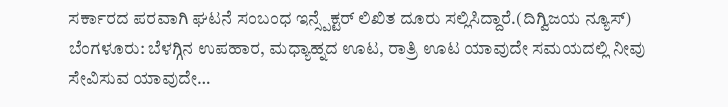ಸರ್ಕಾರದ ಪರವಾಗಿ ಘಟನೆ ಸಂಬಂಧ ಇನ್ಸ್ಪೆಕ್ಟರ್ ಲಿಖಿತ ದೂರು ಸಲ್ಲಿಸಿದ್ದಾರೆ.(ದಿಗ್ವಿಜಯ ನ್ಯೂಸ್)
ಬೆಂಗಳೂರು: ಬೆಳಗ್ಗಿನ ಉಪಹಾರ, ಮಧ್ಯಾಹ್ನದ ಊಟ, ರಾತ್ರಿ ಊಟ ಯಾವುದೇ ಸಮಯದಲ್ಲಿ ನೀವು ಸೇವಿಸುವ ಯಾವುದೇ…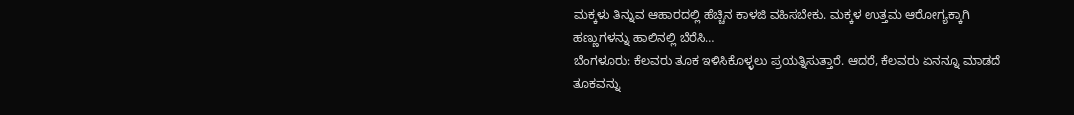ಮಕ್ಕಳು ತಿನ್ನುವ ಆಹಾರದಲ್ಲಿ ಹೆಚ್ಚಿನ ಕಾಳಜಿ ವಹಿಸಬೇಕು. ಮಕ್ಕಳ ಉತ್ತಮ ಆರೋಗ್ಯಕ್ಕಾಗಿ ಹಣ್ಣುಗಳನ್ನು ಹಾಲಿನಲ್ಲಿ ಬೆರೆಸಿ…
ಬೆಂಗಳೂರು: ಕೆಲವರು ತೂಕ ಇಳಿಸಿಕೊಳ್ಳಲು ಪ್ರಯತ್ನಿಸುತ್ತಾರೆ. ಆದರೆ, ಕೆಲವರು ಏನನ್ನೂ ಮಾಡದೆ ತೂಕವನ್ನು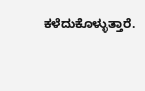ಕಳೆದುಕೊಳ್ಳುತ್ತಾರೆ.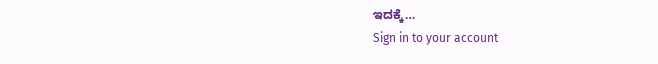ಇದಕ್ಕೆ…
Sign in to your account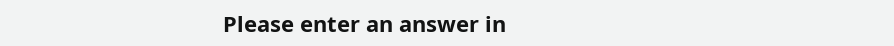Please enter an answer in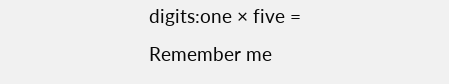digits:one × five =
Remember me